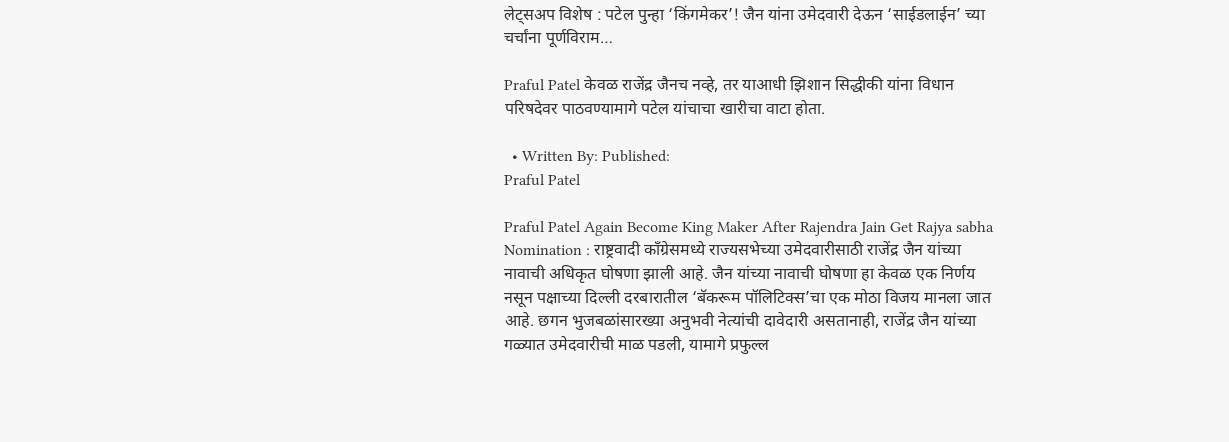लेट्सअप विशेष : पटेल पुन्हा ‘किंगमेकर’! जैन यांना उमेदवारी देऊन ‘साईडलाईन’ च्या चर्चांना पूर्णविराम…

Praful Patel केवळ राजेंद्र जैनच नव्हे, तर याआधी झिशान सिद्धीकी यांना विधान परिषदेवर पाठवण्यामागे पटेल यांचाचा खारीचा वाटा होता.

  • Written By: Published:
Praful Patel

Praful Patel Again Become King Maker After Rajendra Jain Get Rajya sabha Nomination : राष्ट्रवादी काँग्रेसमध्ये राज्यसभेच्या उमेदवारीसाठी राजेंद्र जैन यांच्या नावाची अधिकृत घोषणा झाली आहे. जैन यांच्या नावाची घोषणा हा केवळ एक निर्णय नसून पक्षाच्या दिल्ली दरबारातील ‘बॅकरूम पॉलिटिक्स’चा एक मोठा विजय मानला जात आहे. छगन भुजबळांसारख्या अनुभवी नेत्यांची दावेदारी असतानाही, राजेंद्र जैन यांच्या गळ्यात उमेदवारीची माळ पडली, यामागे प्रफुल्ल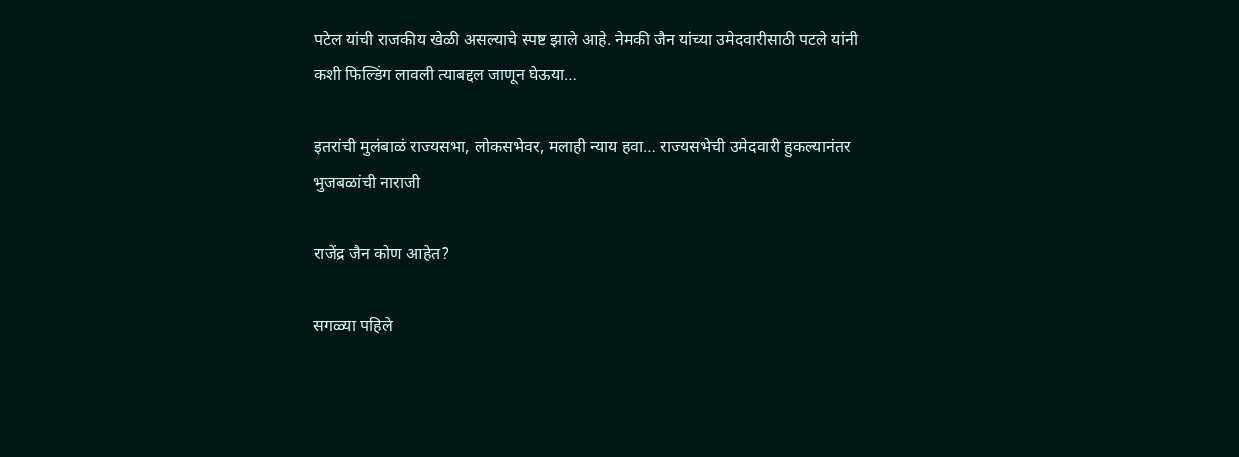पटेल यांची राजकीय खेळी असल्याचे स्पष्ट झाले आहे. नेमकी जैन यांच्या उमेदवारीसाठी पटले यांनी कशी फिल्डिंग लावली त्याबद्दल जाणून घेऊया…

इतरांची मुलंबाळं राज्यसभा, लोकसभेवर, मलाही न्याय हवा… राज्यसभेची उमेदवारी हुकल्यानंतर भुजबळांची नाराजी

राजेंद्र जैन कोण आहेत?

सगळ्या पहिले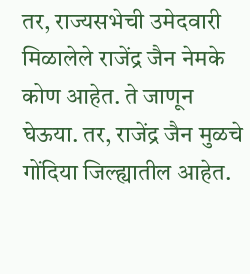तर, राज्यसभेची उमेदवारी मिळालेले राजेंद्र जैन नेमके कोण आहेत. ते जाणून घेऊया. तर, राजेंद्र जैन मुळचे गोंदिया जिल्ह्यातील आहेत.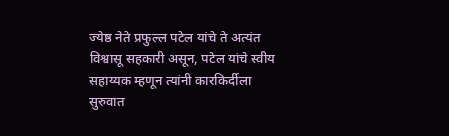ज्येष्ठ नेते प्रफुल्ल पटेल यांचे ते अत्यंत विश्वासू सहकारी असून, पटेल यांचे स्वीय सहाय्यक म्हणून त्यांनी कारकिर्दीला सुरुवात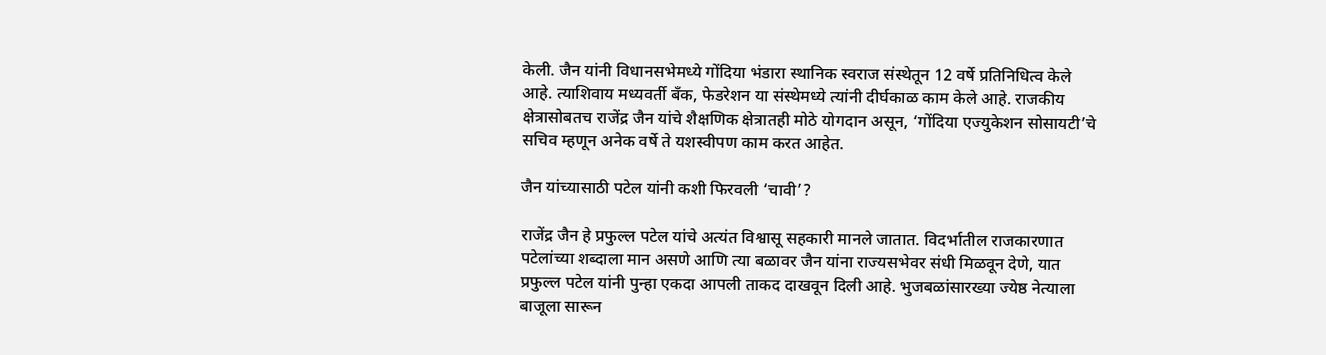केली. जैन यांनी विधानसभेमध्ये गोंदिया भंडारा स्थानिक स्वराज संस्थेतून 12 वर्षे प्रतिनिधित्व केले आहे. त्याशिवाय मध्यवर्ती बँक, फेडरेशन या संस्थेमध्ये त्यांनी दीर्घकाळ काम केले आहे. राजकीय क्षेत्रासोबतच राजेंद्र जैन यांचे शैक्षणिक क्षेत्रातही मोठे योगदान असून, ‘गोंदिया एज्युकेशन सोसायटी’चे सचिव म्हणून अनेक वर्षे ते यशस्वीपण काम करत आहेत.

जैन यांच्यासाठी पटेल यांनी कशी फिरवली ‘चावी’?

राजेंद्र जैन हे प्रफुल्ल पटेल यांचे अत्यंत विश्वासू सहकारी मानले जातात. विदर्भातील राजकारणात पटेलांच्या शब्दाला मान असणे आणि त्या बळावर जैन यांना राज्यसभेवर संधी मिळवून देणे, यात प्रफुल्ल पटेल यांनी पुन्हा एकदा आपली ताकद दाखवून दिली आहे. भुजबळांसारख्या ज्येष्ठ नेत्याला बाजूला सारून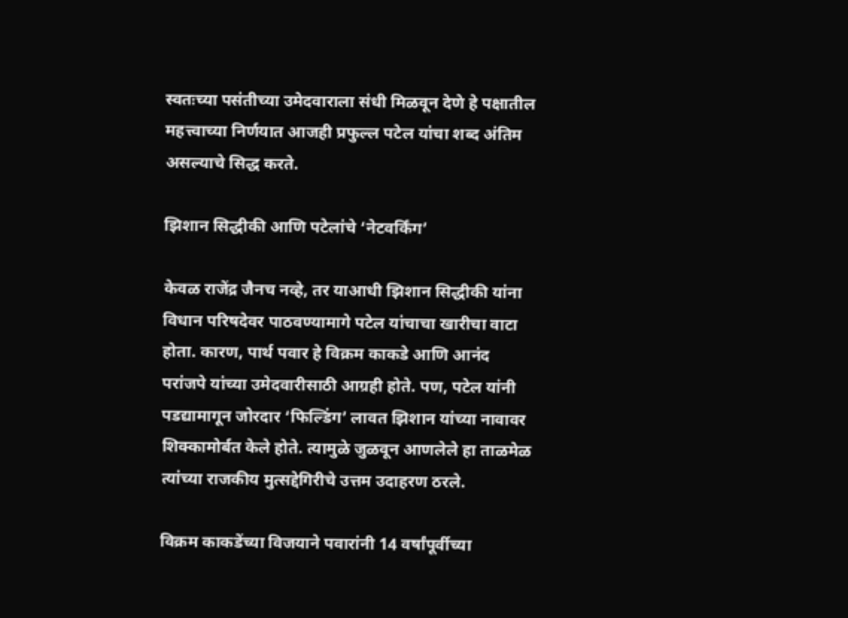स्वतःच्या पसंतीच्या उमेदवाराला संधी मिळवून देणे हे पक्षातील महत्त्वाच्या निर्णयात आजही प्रफुल्ल पटेल यांचा शब्द अंतिम असल्याचे सिद्ध करते.

झिशान सिद्धीकी आणि पटेलांचे ‘नेटवर्किंग’

केवळ राजेंद्र जैनच नव्हे, तर याआधी झिशान सिद्धीकी यांना विधान परिषदेवर पाठवण्यामागे पटेल यांचाचा खारीचा वाटा होता. कारण, पार्थ पवार हे विक्रम काकडे आणि आनंद परांजपे यांच्या उमेदवारीसाठी आग्रही होते. पण, पटेल यांनी पडद्यामागून जोरदार ‘फिल्डिंग’ लावत झिशान यांच्या नावावर शिक्कामोर्बत केले होते. त्यामुळे जुळवून आणलेले हा ताळमेळ त्यांच्या राजकीय मुत्सद्देगिरीचे उत्तम उदाहरण ठरले.

विक्रम काकडेंच्या विजयाने पवारांनी 14 वर्षांपूर्वीच्या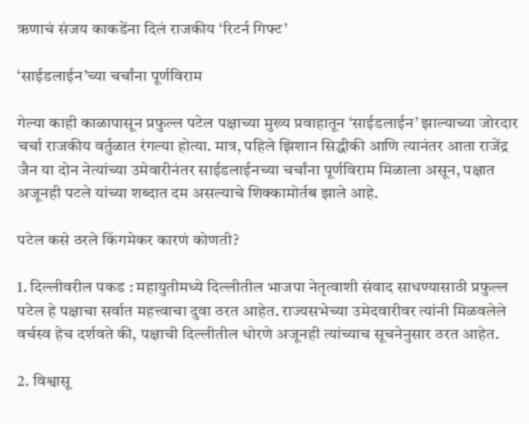ऋणाचं संजय काकडेंना दिलं राजकीय ‘रिटर्न गिफ्ट’

‘साईडलाईन’च्या चर्चांना पूर्णविराम

गेल्या काही काळापासून प्रफुल्ल पटेल पक्षाच्या मुख्य प्रवाहातून ‘साईडलाईन’ झाल्याच्या जोरदार चर्चा राजकीय वर्तुळात रंगल्या होत्या. मात्र, पहिले झिशान सिद्धीकी आणि त्यानंतर आता राजेंद्र जैन या दोन नेत्यांच्या उमेवारीनंतर साईडलाईनच्या चर्चांना पूर्णविराम मिळाला असून, पक्षात अजूनही पटले यांच्या शब्दात दम असल्याचे शिक्कामोर्तब झाले आहे.

पटेल कसे ठरले किंगमेकर कारणं कोणती?

1. दिल्लीवरील पकड : महायुतीमध्ये दिल्लीतील भाजपा नेतृत्वाशी संवाद साधण्यासाठी प्रफुल्ल पटेल हे पक्षाचा सर्वात महत्त्वाचा दुवा ठरत आहेत. राज्यसभेच्या उमेदवारीवर त्यांनी मिळवलेले वर्चस्व हेच दर्शवते की, पक्षाची दिल्लीतील धोरणे अजूनही त्यांच्याच सूचनेनुसार ठरत आहेत.

2. विश्वासू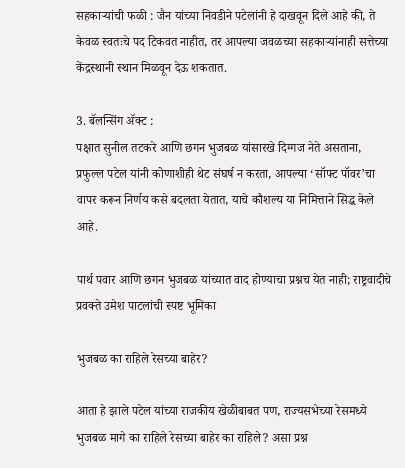सहकाऱ्यांची फळी : जैन यांच्या निवडीने पटेलांनी हे दाखवून दिले आहे की, ते केवळ स्वतःचे पद टिकवत नाहीत, तर आपल्या जवळच्या सहकाऱ्यांनाही सत्तेच्या केंद्रस्थानी स्थान मिळवून देऊ शकतात.

3. बॅलन्सिंग ॲक्ट :
पक्षात सुनील तटकरे आणि छगन भुजबळ यांसारखे दिग्गज नेते असताना, प्रफुल्ल पटेल यांनी कोणाशीही थेट संघर्ष न करता, आपल्या ‘सॉफ्ट पॉवर’चा वापर करून निर्णय कसे बदलता येतात, याचे कौशल्य या निमित्ताने सिद्ध केले आहे.

पार्थ पवार आणि छगन भुजबळ यांच्यात वाद होण्याचा प्रश्नच येत नाही; राष्ट्रवादीचे प्रवक्ते उमेश पाटलांची स्पष्ट भूमिका

भुजबळ का राहिले रेसच्या बाहेर?

आता हे झाले पटेल यांच्या राजकीय खेळीबाबत पण, राज्यसभेच्या रेसमध्ये भुजबळ मागे का राहिले रेसच्या बाहेर का राहिले? असा प्रश्न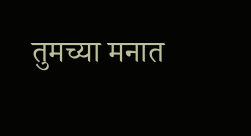तुमच्या मनात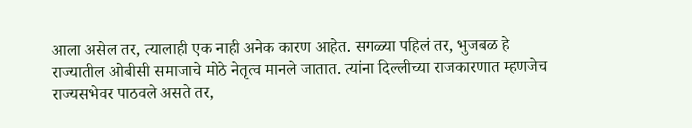आला असेल तर, त्यालाही एक नाही अनेक कारण आहेत. सगळ्या पहिलं तर, भुजबळ हे राज्यातील ओबीसी समाजाचे मोठे नेतृत्व मानले जातात. त्यांना दिल्लीच्या राजकारणात म्हणजेच राज्यसभेवर पाठवले असते तर,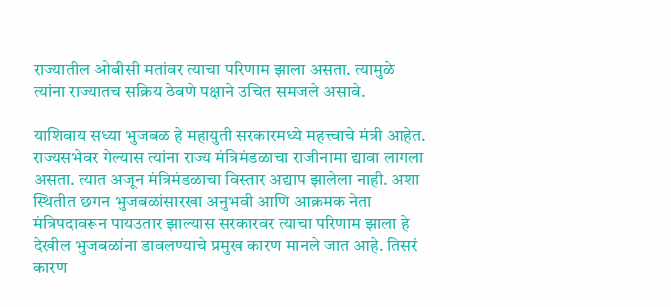राज्यातील ओबीसी मतांवर त्याचा परिणाम झाला असता. त्यामुळे त्यांना राज्यातच सक्रिय ठेवणे पक्षाने उचित समजले असावे.

याशिवाय सध्या भुजबळ हे महायुती सरकारमध्ये महत्त्वाचे मंत्री आहेत. राज्यसभेवर गेल्यास त्यांना राज्य मंत्रिमंडळाचा राजीनामा द्यावा लागला असता. त्यात अजून मंत्रिमंडळाचा विस्तार अद्याप झालेला नाही. अशा स्थितीत छगन भुजबळांसारखा अनुभवी आणि आक्रमक नेता मंत्रिपदावरून पायउतार झाल्यास सरकारवर त्याचा परिणाम झाला हे देखील भुजबळांना डावलण्याचे प्रमुख कारण मानले जात आहे. तिसरं कारण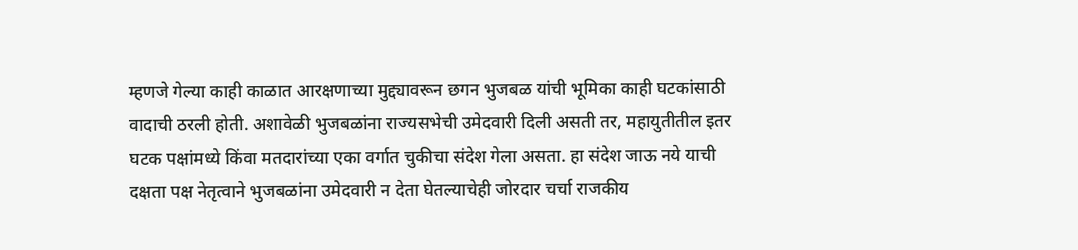म्हणजे गेल्या काही काळात आरक्षणाच्या मुद्द्यावरून छगन भुजबळ यांची भूमिका काही घटकांसाठी वादाची ठरली होती. अशावेळी भुजबळांना राज्यसभेची उमेदवारी दिली असती तर, महायुतीतील इतर घटक पक्षांमध्ये किंवा मतदारांच्या एका वर्गात चुकीचा संदेश गेला असता. हा संदेश जाऊ नये याची दक्षता पक्ष नेतृत्वाने भुजबळांना उमेदवारी न देता घेतल्याचेही जोरदार चर्चा राजकीय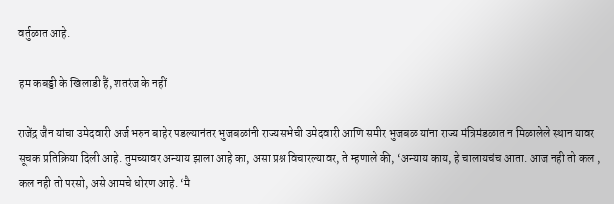वर्तुळात आहे.

हम कबड्डी के खिलाडी हैं, शतरंज के नहीं

राजेंद्र जैन यांचा उमेदवारी अर्ज भरुन बाहेर पडल्यानंतर भुजबळांनी राज्यसभेची उमेदवारी आणि समीर भुजबळ यांना राज्य मंत्रिमंडळात न मिळालेले स्थान यावर सूचक प्रतिक्रिया दिली आहे. तुमच्यावर अन्याय झाला आहे का, असा प्रश्न विचारल्यावर, ते म्हणाले की, ‘अन्याय काय, हे चालायचंच आता. आज नही तो कल , कल नही तो परसो, असे आमचे धोरण आहे. ‘मै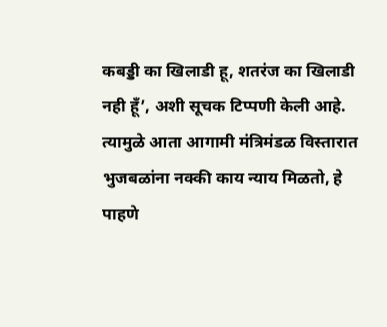कबड्डी का खिलाडी हू, शतरंज का खिलाडी नही हूँ’, अशी सूचक टिप्पणी केली आहे. त्यामुळे आता आगामी मंत्रिमंडळ विस्तारात भुजबळांना नक्की काय न्याय मिळतो, हे पाहणे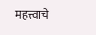महत्त्वाचे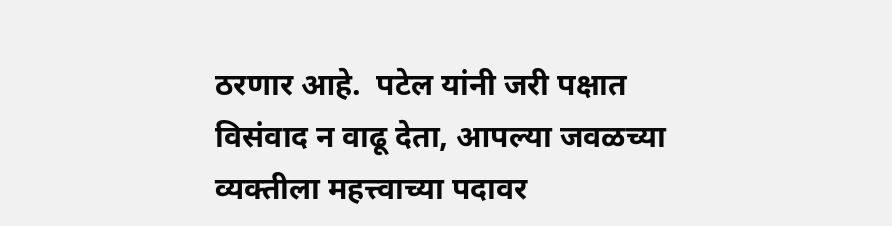ठरणार आहे.  पटेल यांनी जरी पक्षात विसंवाद न वाढू देता, आपल्या जवळच्या व्यक्तीला महत्त्वाच्या पदावर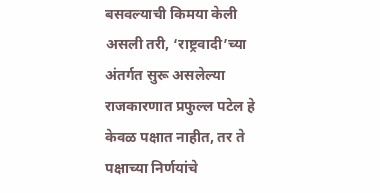बसवल्याची किमया केली असली तरी, ‘राष्ट्रवादी’च्या अंतर्गत सुरू असलेल्या राजकारणात प्रफुल्ल पटेल हे केवळ पक्षात नाहीत, तर ते पक्षाच्या निर्णयांचे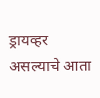ड्रायव्हर असल्याचे आता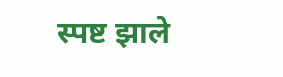स्पष्ट झाले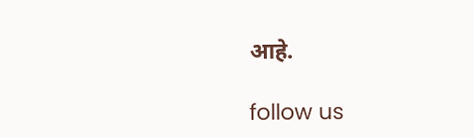आहे.

follow us